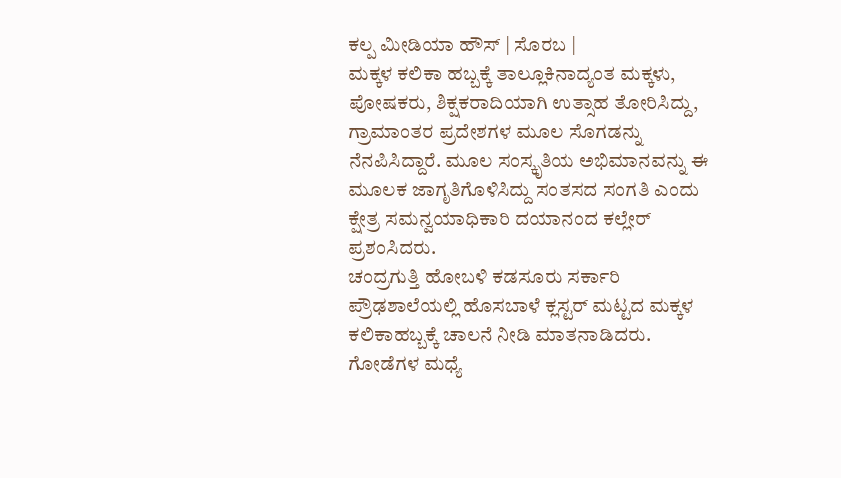ಕಲ್ಪ ಮೀಡಿಯಾ ಹೌಸ್ | ಸೊರಬ |
ಮಕ್ಕಳ ಕಲಿಕಾ ಹಬ್ಬಕ್ಕೆ ತಾಲ್ಲೂಕಿನಾದ್ಯಂತ ಮಕ್ಕಳು, ಪೋಷಕರು, ಶಿಕ್ಷಕರಾದಿಯಾಗಿ ಉತ್ಸಾಹ ತೋರಿಸಿದ್ದು, ಗ್ರಾಮಾಂತರ ಪ್ರದೇಶಗಳ ಮೂಲ ಸೊಗಡನ್ನು ನೆನಪಿಸಿದ್ದಾರೆ. ಮೂಲ ಸಂಸ್ಕೃತಿಯ ಅಭಿಮಾನವನ್ನು ಈ ಮೂಲಕ ಜಾಗೃತಿಗೊಳಿಸಿದ್ದು ಸಂತಸದ ಸಂಗತಿ ಎಂದು ಕ್ಷೇತ್ರ ಸಮನ್ವಯಾಧಿಕಾರಿ ದಯಾನಂದ ಕಲ್ಲೇರ್ ಪ್ರಶಂಸಿದರು.
ಚಂದ್ರಗುತ್ತಿ ಹೋಬಳಿ ಕಡಸೂರು ಸರ್ಕಾರಿ ಪ್ರೌಢಶಾಲೆಯಲ್ಲಿ ಹೊಸಬಾಳೆ ಕ್ಲಸ್ಟರ್ ಮಟ್ಟದ ಮಕ್ಕಳ ಕಲಿಕಾಹಬ್ಬಕ್ಕೆ ಚಾಲನೆ ನೀಡಿ ಮಾತನಾಡಿದರು.
ಗೋಡೆಗಳ ಮಧ್ಯೆ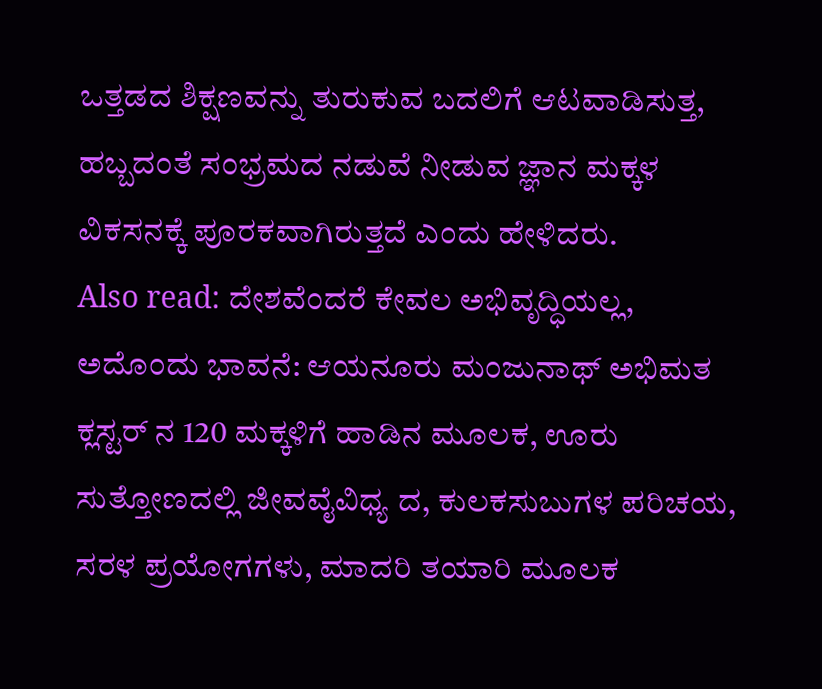ಒತ್ತಡದ ಶಿಕ್ಷಣವನ್ನು ತುರುಕುವ ಬದಲಿಗೆ ಆಟವಾಡಿಸುತ್ತ, ಹಬ್ಬದಂತೆ ಸಂಭ್ರಮದ ನಡುವೆ ನೀಡುವ ಜ್ಞಾನ ಮಕ್ಕಳ ವಿಕಸನಕ್ಕೆ ಪೂರಕವಾಗಿರುತ್ತದೆ ಎಂದು ಹೇಳಿದರು.
Also read: ದೇಶವೆಂದರೆ ಕೇವಲ ಅಭಿವೃದ್ಧಿಯಲ್ಲ, ಅದೊಂದು ಭಾವನೆ: ಆಯನೂರು ಮಂಜುನಾಥ್ ಅಭಿಮತ
ಕ್ಲಸ್ಟರ್ ನ 120 ಮಕ್ಕಳಿಗೆ ಹಾಡಿನ ಮೂಲಕ, ಊರು ಸುತ್ತೋಣದಲ್ಲಿ ಜೀವವೈವಿಧ್ಯ ದ, ಕುಲಕಸುಬುಗಳ ಪರಿಚಯ, ಸರಳ ಪ್ರಯೋಗಗಳು, ಮಾದರಿ ತಯಾರಿ ಮೂಲಕ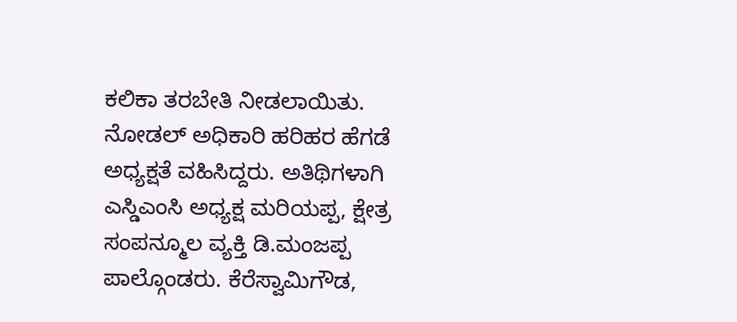ಕಲಿಕಾ ತರಬೇತಿ ನೀಡಲಾಯಿತು.
ನೋಡಲ್ ಅಧಿಕಾರಿ ಹರಿಹರ ಹೆಗಡೆ ಅಧ್ಯಕ್ಷತೆ ವಹಿಸಿದ್ದರು. ಅತಿಥಿಗಳಾಗಿ ಎಸ್ಡಿಎಂಸಿ ಅಧ್ಯಕ್ಷ ಮರಿಯಪ್ಪ, ಕ್ಷೇತ್ರ ಸಂಪನ್ಮೂಲ ವ್ಯಕ್ತಿ ಡಿ.ಮಂಜಪ್ಪ ಪಾಲ್ಗೊಂಡರು. ಕೆರೆಸ್ವಾಮಿಗೌಡ,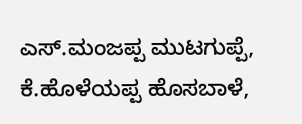ಎಸ್.ಮಂಜಪ್ಪ ಮುಟಗುಪ್ಪೆ, ಕೆ.ಹೊಳೆಯಪ್ಪ ಹೊಸಬಾಳೆ,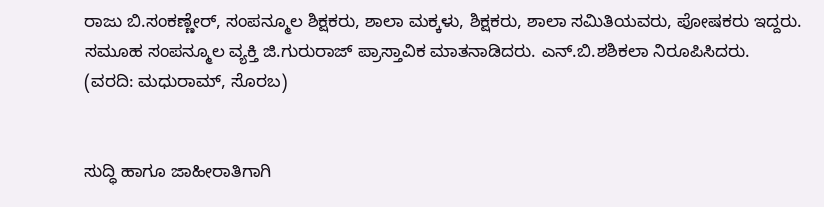ರಾಜು ಬಿ.ಸಂಕಣ್ಣೇರ್, ಸಂಪನ್ಮೂಲ ಶಿಕ್ಷಕರು, ಶಾಲಾ ಮಕ್ಕಳು, ಶಿಕ್ಷಕರು, ಶಾಲಾ ಸಮಿತಿಯವರು, ಪೋಷಕರು ಇದ್ದರು.
ಸಮೂಹ ಸಂಪನ್ಮೂಲ ವ್ಯಕ್ತಿ ಜಿ.ಗುರುರಾಜ್ ಪ್ರಾಸ್ತಾವಿಕ ಮಾತನಾಡಿದರು. ಎನ್.ಬಿ.ಶಶಿಕಲಾ ನಿರೂಪಿಸಿದರು.
(ವರದಿ: ಮಧುರಾಮ್, ಸೊರಬ)


ಸುದ್ಧಿ ಹಾಗೂ ಜಾಹೀರಾತಿಗಾಗಿ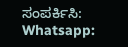ಸಂಪರ್ಕಿಸಿ: Whatsapp: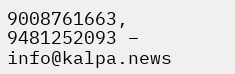9008761663, 9481252093 – info@kalpa.news